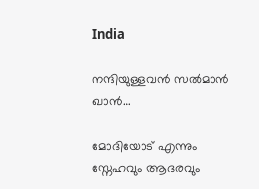India

നന്ദിയുള്ളവന്‍ സല്‍മാന്‍ ഖാന്‍…

മോദിയോട് എന്നും സ്നേഹവും ആദരവും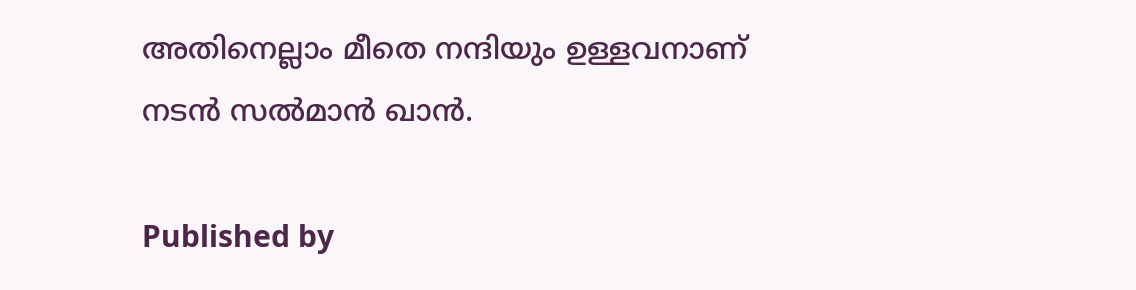അതിനെല്ലാം മീതെ നന്ദിയും ഉള്ളവനാണ് നടന്‍ സല്‍മാന്‍ ഖാന്‍.

Published by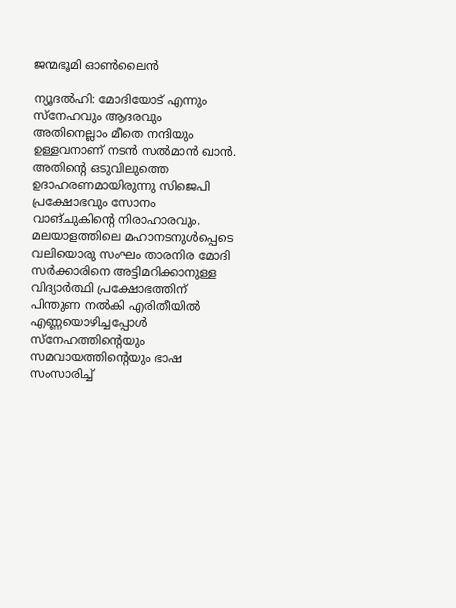ജന്മഭൂമി ഓണ്‍ലൈന്‍

ന്യൂദല്‍ഹി: മോദിയോട് എന്നും സ്നേഹവും ആദരവും അതിനെല്ലാം മീതെ നന്ദിയും ഉള്ളവനാണ് നടന്‍ സല്‍മാന്‍ ഖാന്‍. അതിന്റെ ഒടുവിലുത്തെ ഉദാഹരണമായിരുന്നു സിജെപി പ്രക്ഷോഭവും സോനം വാങ്ചുകിന്റെ നിരാഹാരവും. മലയാളത്തിലെ മഹാനടനുള്‍പ്പെടെ വലിയൊരു സംഘം താരനിര മോദി സര്‍ക്കാരിനെ അട്ടിമറിക്കാനുള്ള വിദ്യാര്‍ത്ഥി പ്രക്ഷോഭത്തിന് പിന്തുണ നല്‍കി എരിതീയില്‍ എണ്ണയൊഴിച്ചപ്പോള്‍ സ്നേഹത്തിന്റെയും സമവായത്തിന്റെയും ഭാഷ സംസാരിച്ച്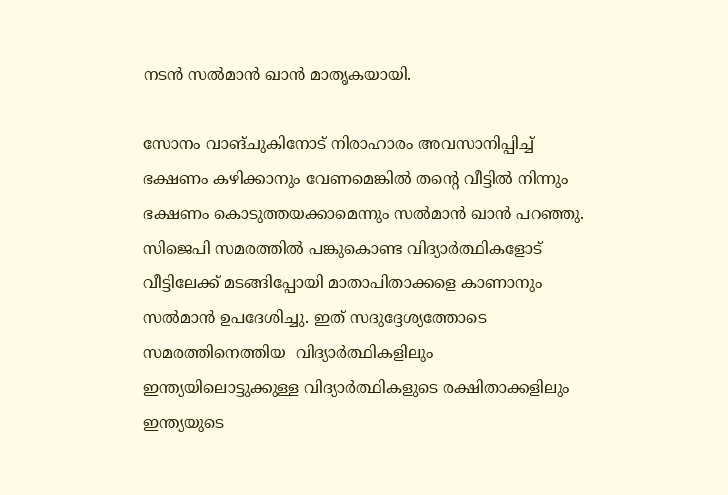നടന്‍ സല്‍മാന്‍ ഖാന്‍ മാതൃകയായി.

സോനം വാങ്ചുകിനോട് നിരാഹാരം അവസാനിപ്പിച്ച് ഭക്ഷണം കഴിക്കാനും വേണമെങ്കില്‍ തന്റെ വീട്ടില്‍ നിന്നും ഭക്ഷണം കൊടുത്തയക്കാമെന്നും സല്‍മാന്‍ ഖാന്‍ പറഞ്ഞു. സിജെപി സമരത്തില്‍ പങ്കുകൊണ്ട വിദ്യാര്‍ത്ഥികളോട് വീട്ടിലേക്ക് മടങ്ങിപ്പോയി മാതാപിതാക്കളെ കാണാനും സല്‍മാന്‍ ഉപദേശിച്ചു. ഇത് സദുദ്ദേശ്യത്തോടെ സമരത്തിനെത്തിയ  വിദ്യാര്‍ത്ഥികളിലും ഇന്ത്യയിലൊട്ടുക്കുള്ള വിദ്യാര്‍ത്ഥികളുടെ രക്ഷിതാക്കളിലും ഇന്ത്യയുടെ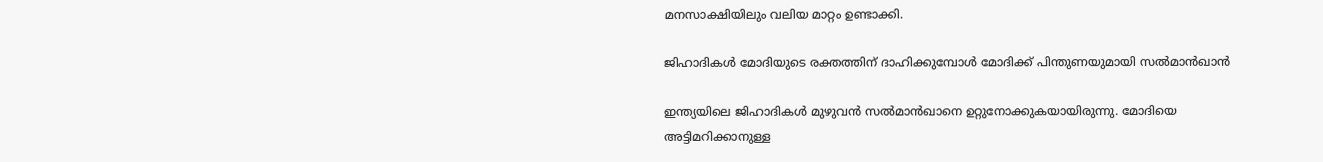മനസാക്ഷിയിലും വലിയ മാറ്റം ഉണ്ടാക്കി.

ജിഹാദികള്‍ മോദിയുടെ രക്തത്തിന് ദാഹിക്കുമ്പോള്‍ മോദിക്ക് പിന്തുണയുമായി സല്‍മാന്‍ഖാന്‍

ഇന്ത്യയിലെ ജിഹാദികള്‍ മുഴുവന്‍ സല്‍മാന്‍ഖാനെ ഉറ്റുനോക്കുകയായിരുന്നു. മോദിയെ അട്ടിമറിക്കാനുള്ള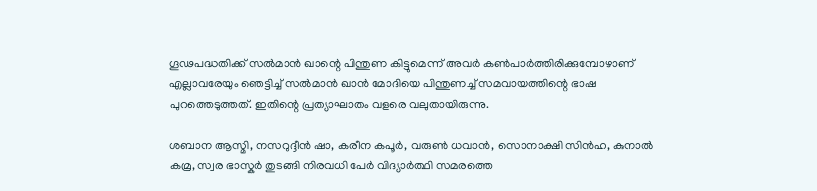ഗൂഢപദ്ധതിക്ക് സല്‍മാന്‍ ഖാന്റെ പിന്തുണ കിട്ടുമെന്ന് അവര്‍ കണ്‍പാര്‍ത്തിരിക്കുമ്പോഴാണ് എല്ലാവരേയും ഞെട്ടിച്ച് സല്‍മാന്‍ ഖാന്‍ മോദിയെ പിന്തുണച്ച് സമവായത്തിന്റെ ഭാഷ പുറത്തെടുത്തത്. ഇതിന്റെ പ്രത്യാഘാതം വളരെ വലുതായിരുന്നു.

ശബാന ആസ്മി, നസറുദ്ദീന്‍ ഷാ, കരീന കപൂര്‍, വരുണ്‍ ധവാന്‍, സൊനാക്ഷി സിന്‍ഹ, കുനാല്‍ കമ്ര, സ്വര ഭാസ്കര്‍ തുടങ്ങി നിരവധി പേര്‍ വിദ്യാര്‍ത്ഥി സമരത്തെ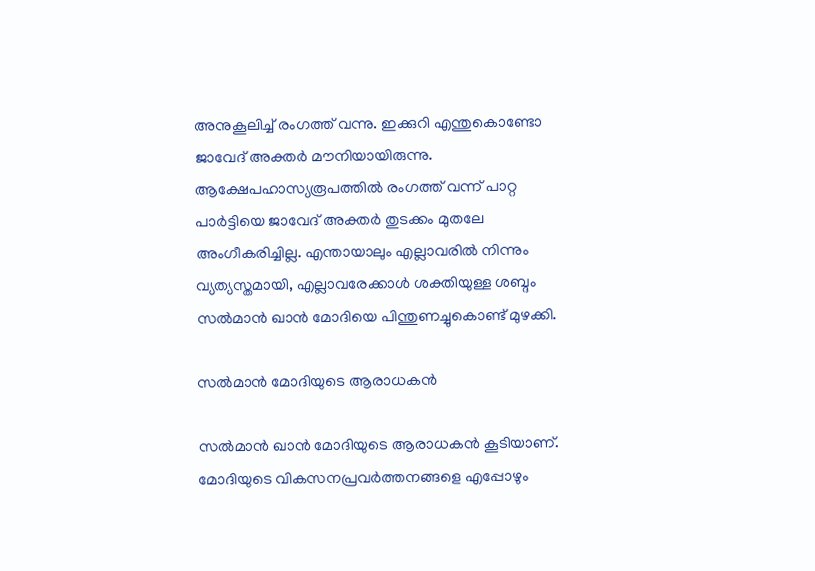അനുകൂലിച്ച് രംഗത്ത് വന്നു. ഇക്കുറി എന്തുകൊണ്ടോ ജാവേദ് അക്തര്‍ മൗനിയായിരുന്നു. ആക്ഷേപഹാസ്യരൂപത്തില്‍ രംഗത്ത് വന്ന് പാറ്റ പാര്‍ട്ടിയെ ജാവേദ് അക്തര്‍ തുടക്കം മുതലേ അംഗീകരിച്ചില്ല. എന്തായാലും എല്ലാവരില്‍ നിന്നും വ്യത്യസ്തമായി, എല്ലാവരേക്കാള്‍ ശക്തിയുള്ള ശബ്ദം സല്‍മാന്‍ ഖാന്‍ മോദിയെ പിന്തുണച്ചുകൊണ്ട് മുഴക്കി.

സല്‍മാന്‍ മോദിയുടെ ആരാധകന്‍

സല്‍മാന്‍ ഖാന്‍ മോദിയുടെ ആരാധകന്‍ കൂടിയാണ്. മോദിയുടെ വികസനപ്രവര്‍ത്തനങ്ങളെ എപ്പോഴും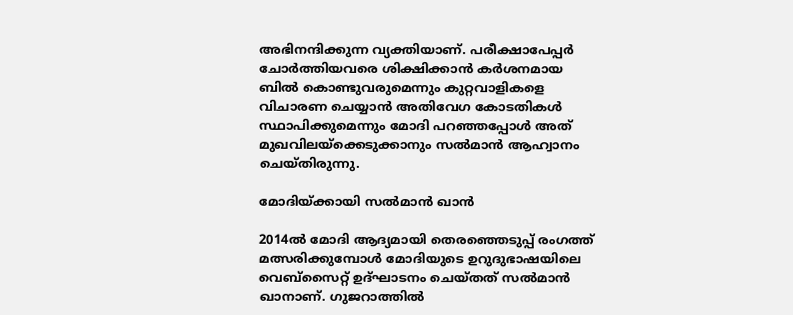അഭിനന്ദിക്കുന്ന വ്യക്തിയാണ്. പരീക്ഷാപേപ്പര്‍ ചോര്‍ത്തിയവരെ ശിക്ഷിക്കാന്‍ കര്‍ശനമായ ബില്‍ കൊണ്ടുവരുമെന്നും കുറ്റവാളികളെ വിചാരണ ചെയ്യാന്‍ അതിവേഗ കോടതികള്‍ സ്ഥാപിക്കുമെന്നും മോദി പറഞ്ഞപ്പോള്‍ അത് മുഖവിലയ്‌ക്കെടുക്കാനും സല്‍മാന്‍ ആഹ്വാനം ചെയ്തിരുന്നു.

മോദിയ്‌ക്കായി സല്‍മാന്‍ ഖാന്‍

2014ല്‍ മോദി ആദ്യമായി തെരഞ്ഞെടുപ്പ് രംഗത്ത് മത്സരിക്കുമ്പോള്‍ മോദിയുടെ ഉറുദുഭാഷയിലെ വെബ്സൈറ്റ് ഉദ്ഘാടനം ചെയ്തത് സല്‍മാന്‍ ഖാനാണ്. ഗുജറാത്തില്‍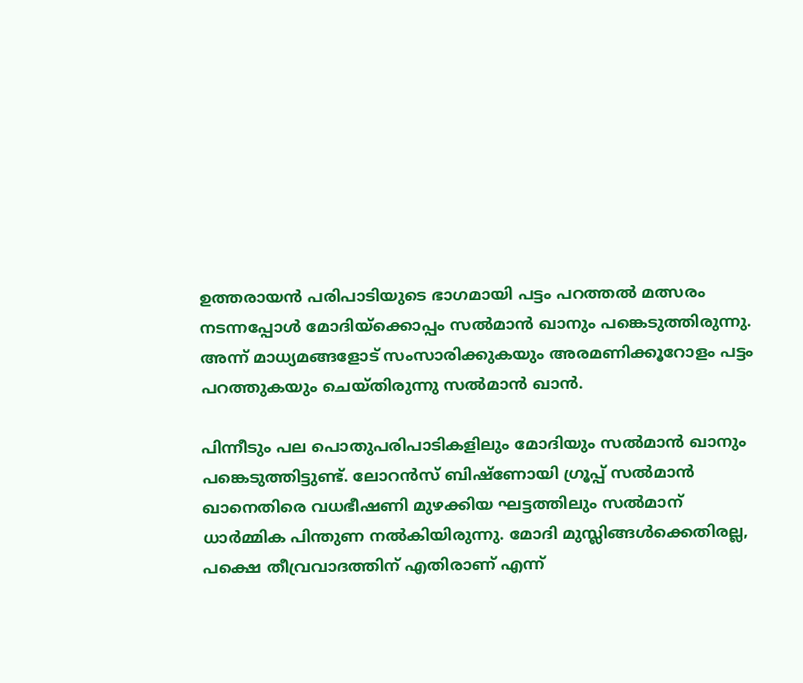ഉത്തരായന്‍ പരിപാടിയുടെ ഭാഗമായി പട്ടം പറത്തല്‍ മത്സരം നടന്നപ്പോള്‍ മോദിയ്‌ക്കൊപ്പം സല്‍മാന്‍ ഖാനും പങ്കെടുത്തിരുന്നു. അന്ന് മാധ്യമങ്ങളോട് സംസാരിക്കുകയും അരമണിക്കൂറോളം പട്ടം പറത്തുകയും ചെയ്തിരുന്നു സല്‍മാന്‍ ഖാന്‍.

പിന്നീടും പല പൊതുപരിപാടികളിലും മോദിയും സല്‍മാന്‍ ഖാനും പങ്കെടുത്തിട്ടുണ്ട്. ലോറന്‍സ് ബിഷ്ണോയി ഗ്രൂപ്പ് സല്‍മാന്‍ ഖാനെതിരെ വധഭീഷണി മുഴക്കിയ ഘട്ടത്തിലും സല്‍മാന് ധാര്‍മ്മിക പിന്തുണ നല്‍കിയിരുന്നു. മോദി മുസ്ലിങ്ങള്‍ക്കെതിരല്ല, പക്ഷെ തീവ്രവാദത്തിന് എതിരാണ് എന്ന്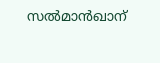സല്‍മാന്‍ഖാന്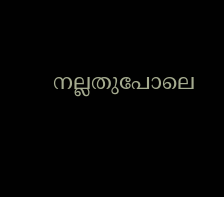നല്ലതുപോലെ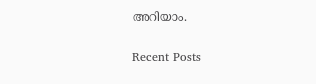അറിയാം.

Recent Posts